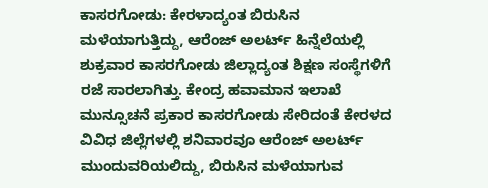ಕಾಸರಗೋಡು: ಕೇರಳಾದ್ಯಂತ ಬಿರುಸಿನ ಮಳೆಯಾಗುತ್ತಿದ್ದು, ಆರೆಂಜ್ ಅಲರ್ಟ್ ಹಿನ್ನೆಲೆಯಲ್ಲಿ ಶುಕ್ರವಾರ ಕಾಸರಗೋಡು ಜಿಲ್ಲಾದ್ಯಂತ ಶಿಕ್ಷಣ ಸಂಸ್ಥೆಗಳಿಗೆ ರಜೆ ಸಾರಲಾಗಿತ್ತು. ಕೇಂದ್ರ ಹವಾಮಾನ ಇಲಾಖೆ ಮುನ್ಸೂಚನೆ ಪ್ರಕಾರ ಕಾಸರಗೋಡು ಸೇರಿದಂತೆ ಕೇರಳದ ವಿವಿಧ ಜಿಲ್ಲೆಗಳಲ್ಲಿ ಶನಿವಾರವೂ ಆರೆಂಜ್ ಅಲರ್ಟ್ ಮುಂದುವರಿಯಲಿದ್ದು, ಬಿರುಸಿನ ಮಳೆಯಾಗುವ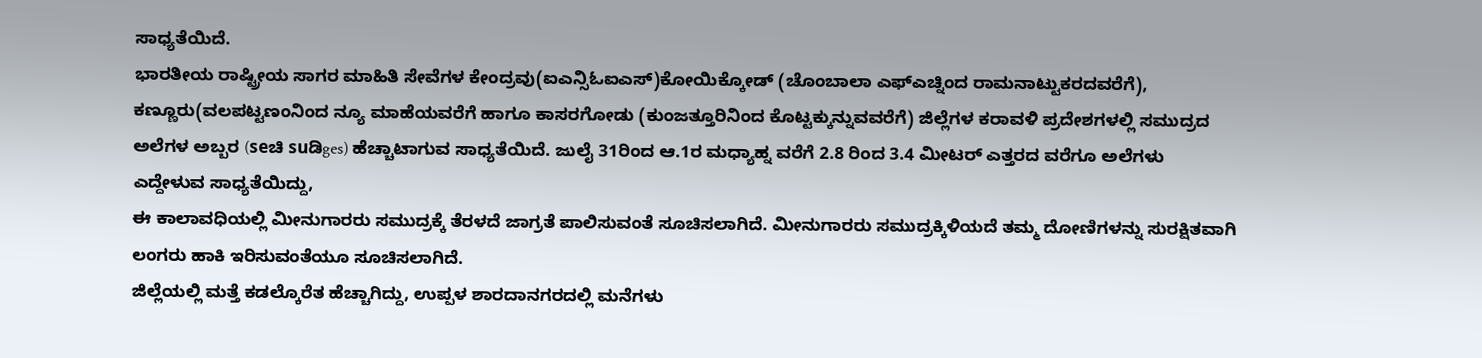ಸಾಧ್ಯತೆಯಿದೆ.
ಭಾರತೀಯ ರಾಷ್ಟ್ರೀಯ ಸಾಗರ ಮಾಹಿತಿ ಸೇವೆಗಳ ಕೇಂದ್ರವು(ಐಎನ್ಸಿಓಐಎಸ್)ಕೋಯಿಕ್ಕೋಡ್ (ಚೊಂಬಾಲಾ ಎಫ್ಎಚ್ನಿಂದ ರಾಮನಾಟ್ಟುಕರದವರೆಗೆ), ಕಣ್ಣೂರು(ವಲಪಟ್ಟಣಂನಿಂದ ನ್ಯೂ ಮಾಹೆಯವರೆಗೆ ಹಾಗೂ ಕಾಸರಗೋಡು (ಕುಂಜತ್ತೂರಿನಿಂದ ಕೊಟ್ಟಕ್ಕುನ್ನುವವರೆಗೆ) ಜಿಲ್ಲೆಗಳ ಕರಾವಳಿ ಪ್ರದೇಶಗಳಲ್ಲಿ ಸಮುದ್ರದ ಅಲೆಗಳ ಅಬ್ಬರ (seಚಿ suಡಿges) ಹೆಚ್ಚಾಟಾಗುವ ಸಾಧ್ಯತೆಯಿದೆ. ಜುಲೈ 31ರಿಂದ ಆ.1ರ ಮಧ್ಯಾಹ್ನ ವರೆಗೆ 2.8 ರಿಂದ 3.4 ಮೀಟರ್ ಎತ್ತರದ ವರೆಗೂ ಅಲೆಗಳು ಎದ್ದೇಳುವ ಸಾಧ್ಯತೆಯಿದ್ದು,
ಈ ಕಾಲಾವಧಿಯಲ್ಲಿ ಮೀನುಗಾರರು ಸಮುದ್ರಕ್ಕೆ ತೆರಳದೆ ಜಾಗ್ರತೆ ಪಾಲಿಸುವಂತೆ ಸೂಚಿಸಲಾಗಿದೆ. ಮೀನುಗಾರರು ಸಮುದ್ರಕ್ಕಿಳಿಯದೆ ತಮ್ಮ ದೋಣಿಗಳನ್ನು ಸುರಕ್ಷಿತವಾಗಿ ಲಂಗರು ಹಾಕಿ ಇರಿಸುವಂತೆಯೂ ಸೂಚಿಸಲಾಗಿದೆ.
ಜಿಲ್ಲೆಯಲ್ಲಿ ಮತ್ತೆ ಕಡಲ್ಕೊರೆತ ಹೆಚ್ಚಾಗಿದ್ದು, ಉಪ್ಪಳ ಶಾರದಾನಗರದಲ್ಲಿ ಮನೆಗಳು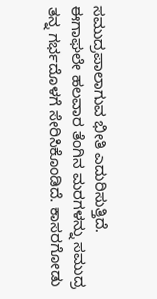ಸಮುದ್ರಪಾಲಾಗುವ ಭೀತಿ ಎದುರಿಸುತ್ತಿದೆ. ಈಗಾಘಲೇ ಹಲವಾರ ತೆಂಗಿನ ಮರಗಳನ್ನು ಸಮುದ್ರ ತನ್ನ ಗರ್ಭದೊಳಗೆ ಸೇರಿಸಿಕೊಂಡಿದೆ. ಕಾಸರಗೋಡು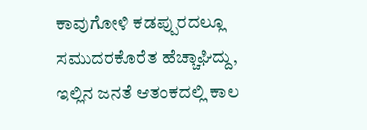ಕಾವುಗೋಳಿ ಕಡಪ್ಪುರದಲ್ಲೂ ಸಮುದರಕೊರೆತ ಹೆಚ್ಚಾಘಿದ್ದು, ಇಲ್ಲಿನ ಜನತೆ ಆತಂಕದಲ್ಲಿ ಕಾಲ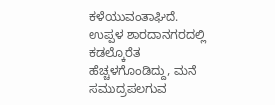ಕಳೆಯುವಂತಾಘಿದೆ.
ಉಪ್ಪಳ ಶಾರದಾನಗರದಲ್ಲಿ ಕಡಲ್ಕೊರೆತ ಹೆಚ್ಚಳಗೊಂಡಿದ್ದು, ಮನೆ ಸಮುದ್ರಪಲಗುವ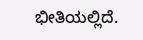ಭೀತಿಯಲ್ಲಿದೆ.